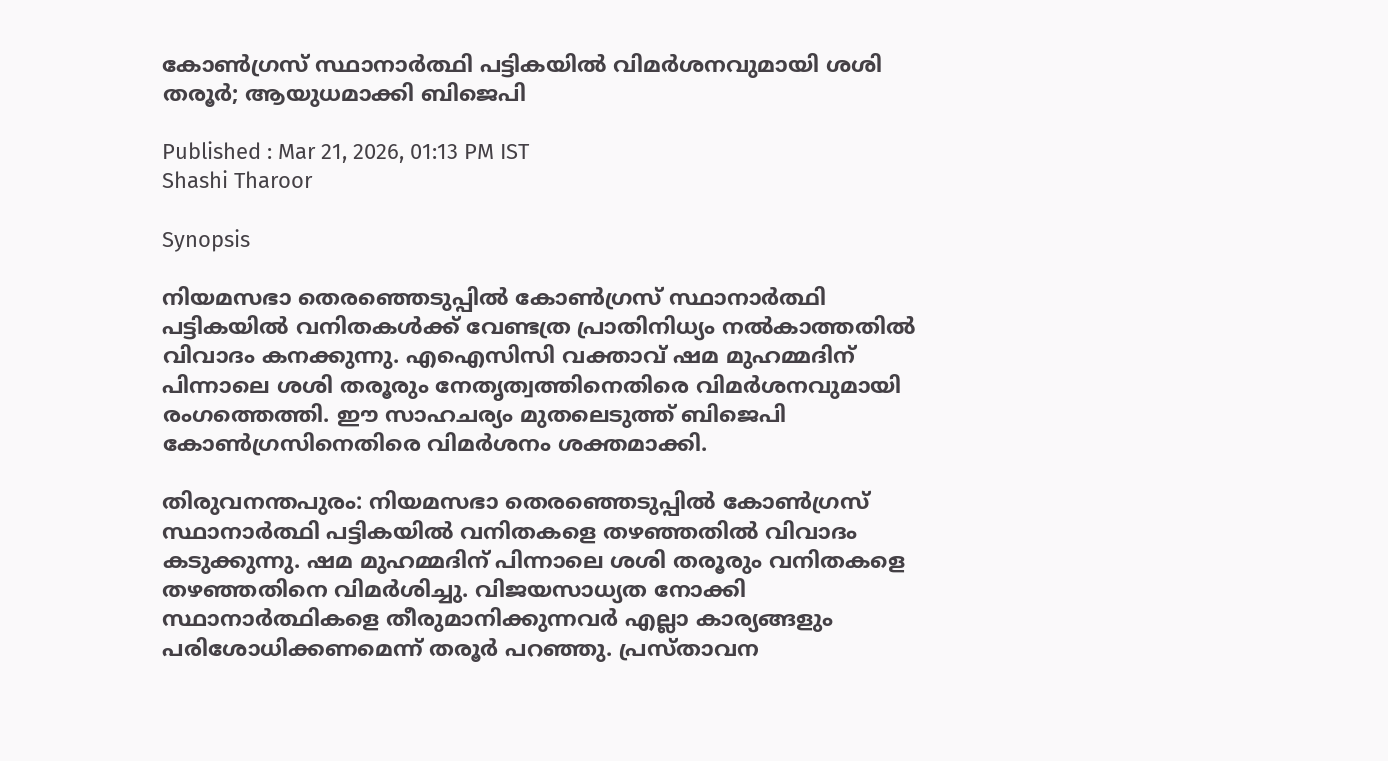കോൺഗ്രസ് സ്ഥാനാർത്ഥി പട്ടികയിൽ വിമർശനവുമായി ശശി തരൂർ; ആയുധമാക്കി ബിജെപി

Published : Mar 21, 2026, 01:13 PM IST
Shashi Tharoor

Synopsis

നിയമസഭാ തെരഞ്ഞെടുപ്പിൽ കോൺഗ്രസ് സ്ഥാനാർത്ഥി പട്ടികയിൽ വനിതകൾക്ക് വേണ്ടത്ര പ്രാതിനിധ്യം നൽകാത്തതിൽ വിവാദം കനക്കുന്നു. എഐസിസി വക്താവ് ഷമ മുഹമ്മദിന് പിന്നാലെ ശശി തരൂരും നേതൃത്വത്തിനെതിരെ വിമർശനവുമായി രംഗത്തെത്തി. ഈ സാഹചര്യം മുതലെടുത്ത് ബിജെപി കോൺഗ്രസിനെതിരെ വിമർശനം ശക്തമാക്കി.

തിരുവനന്തപുരം: നിയമസഭാ തെരഞ്ഞെടുപ്പിൽ കോൺഗ്രസ് സ്ഥാനാർത്ഥി പട്ടികയിൽ വനിതകളെ തഴഞ്ഞതിൽ വിവാദം കടുക്കുന്നു. ഷമ മുഹമ്മദിന് പിന്നാലെ ശശി തരൂരും വനിതകളെ തഴഞ്ഞതിനെ വിമർശിച്ചു. വിജയസാധ്യത നോക്കി സ്ഥാനാർത്ഥികളെ തീരുമാനിക്കുന്നവർ എല്ലാ കാര്യങ്ങളും പരിശോധിക്കണമെന്ന് തരൂർ പറഞ്ഞു. പ്രസ്താവന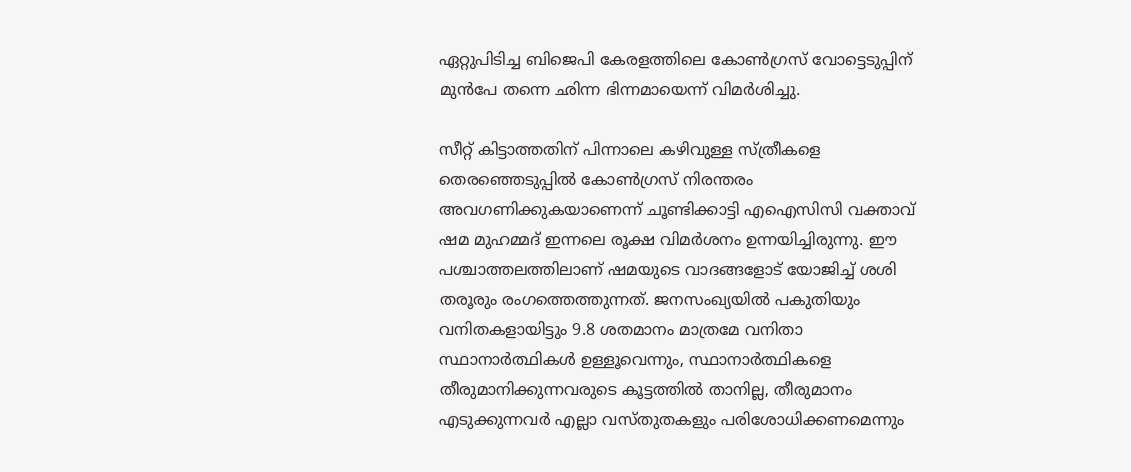ഏറ്റുപിടിച്ച ബിജെപി കേരളത്തിലെ കോൺഗ്രസ് വോട്ടെടുപ്പിന് മുൻപേ തന്നെ ഛിന്ന ഭിന്നമായെന്ന് വിമർശിച്ചു.

സീറ്റ് കിട്ടാത്തതിന് പിന്നാലെ കഴിവുള്ള സ്ത്രീകളെ തെരഞ്ഞെടുപ്പിൽ കോൺഗ്രസ് നിരന്തരം അവഗണിക്കുകയാണെന്ന് ചൂണ്ടിക്കാട്ടി എഐസിസി വക്താവ് ഷമ മുഹമ്മദ് ഇന്നലെ രൂക്ഷ വിമർശനം ഉന്നയിച്ചിരുന്നു. ഈ പശ്ചാത്തലത്തിലാണ് ഷമയുടെ വാദങ്ങളോട് യോജിച്ച് ശശി തരൂരും രംഗത്തെത്തുന്നത്. ജനസംഖ്യയിൽ പകുതിയും വനിതകളായിട്ടും 9.8 ശതമാനം മാത്രമേ വനിതാ സ്ഥാനാർത്ഥികൾ ഉള്ളൂവെന്നും, സ്ഥാനാർത്ഥികളെ തീരുമാനിക്കുന്നവരുടെ കൂട്ടത്തിൽ താനില്ല, തീരുമാനം എടുക്കുന്നവർ എല്ലാ വസ്തുതകളും പരിശോധിക്കണമെന്നും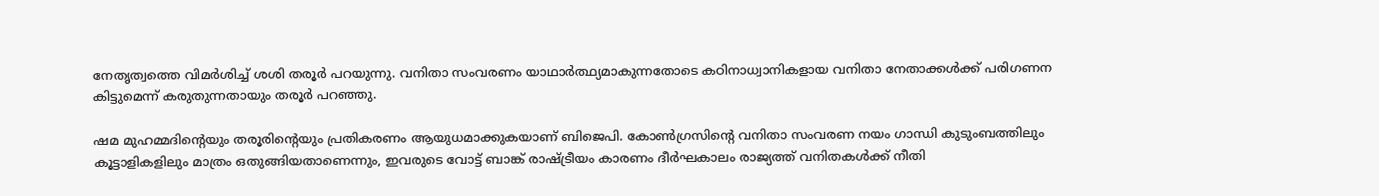നേതൃത്വത്തെ വിമർശിച്ച് ശശി തരൂർ പറയുന്നു. വനിതാ സംവരണം യാഥാർത്ഥ്യമാകുന്നതോടെ കഠിനാധ്വാനികളായ വനിതാ നേതാക്കൾക്ക് പരിഗണന കിട്ടുമെന്ന് കരുതുന്നതായും തരൂർ പറഞ്ഞു.

ഷമ മുഹമ്മദിന്റെയും തരൂരിന്റെയും പ്രതികരണം ആയുധമാക്കുകയാണ് ബിജെപി. കോൺഗ്രസിന്റെ വനിതാ സംവരണ നയം ഗാന്ധി കുടുംബത്തിലും കൂട്ടാളികളിലും മാത്രം ഒതുങ്ങിയതാണെന്നും, ഇവരുടെ വോട്ട് ബാങ്ക് രാഷ്ട്രീയം കാരണം ദീർഘകാലം രാജ്യത്ത് വനിതകൾക്ക് നീതി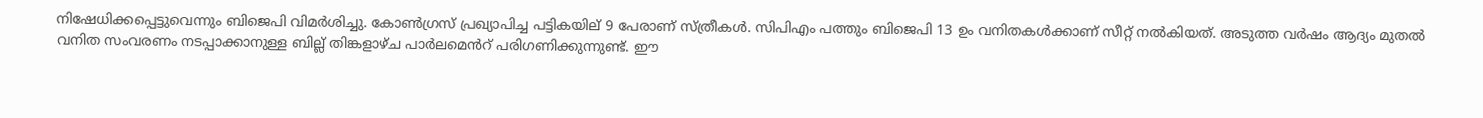നിഷേധിക്കപ്പെട്ടുവെന്നും ബിജെപി വിമർശിച്ചു. കോൺഗ്രസ് പ്രഖ്യാപിച്ച പട്ടികയില് 9 പേരാണ് സ്ത്രീകൾ. സിപിഎം പത്തും ബിജെപി 13 ഉം വനിതകൾക്കാണ് സീറ്റ് നൽകിയത്. അടുത്ത വർഷം ആദ്യം മുതൽ വനിത സംവരണം നടപ്പാക്കാനുള്ള ബില്ല് തിങ്കളാഴ്ച പാർലമെൻറ് പരിഗണിക്കുന്നുണ്ട്. ഈ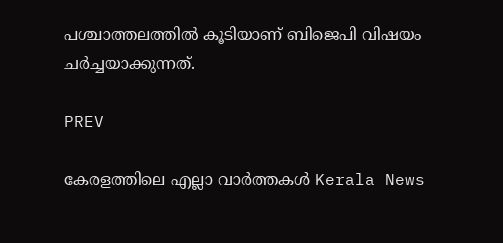പശ്ചാത്തലത്തിൽ കൂടിയാണ് ബിജെപി വിഷയം ചർച്ചയാക്കുന്നത്.

PREV

കേരളത്തിലെ എല്ലാ വാർത്തകൾ Kerala News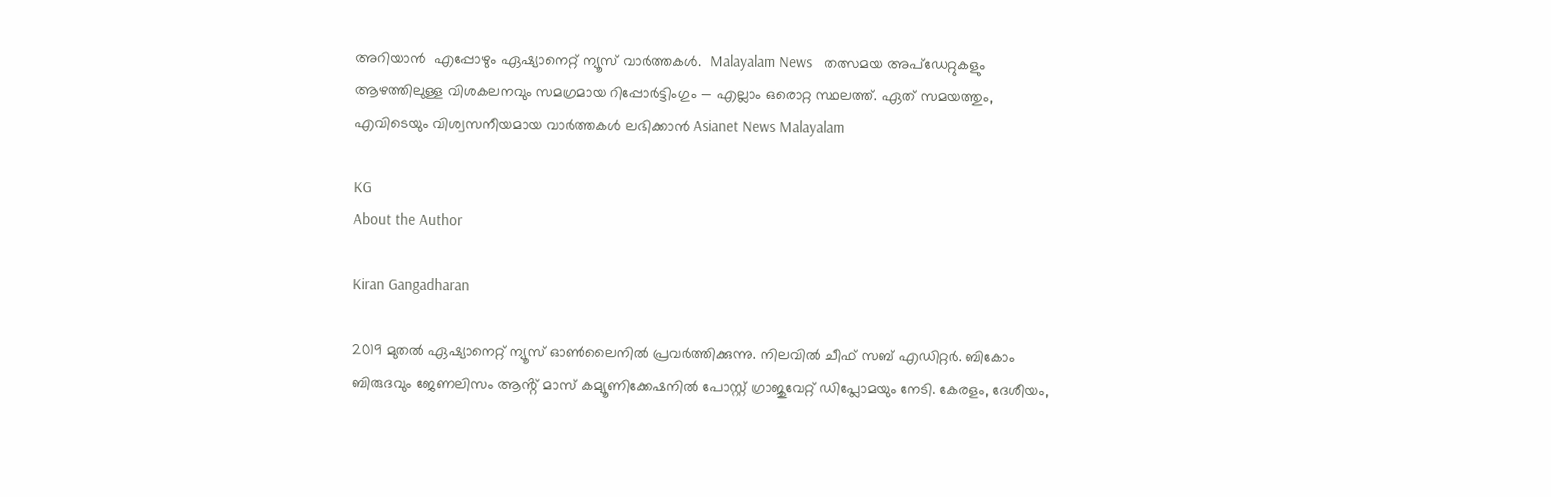അറിയാൻ  എപ്പോഴും ഏഷ്യാനെറ്റ് ന്യൂസ് വാർത്തകൾ.  Malayalam News   തത്സമയ അപ്‌ഡേറ്റുകളും ആഴത്തിലുള്ള വിശകലനവും സമഗ്രമായ റിപ്പോർട്ടിംഗും — എല്ലാം ഒരൊറ്റ സ്ഥലത്ത്. ഏത് സമയത്തും, എവിടെയും വിശ്വസനീയമായ വാർത്തകൾ ലഭിക്കാൻ Asianet News Malayalam

KG
About the Author

Kiran Gangadharan

2019 മുതല്‍ ഏഷ്യാനെറ്റ് ന്യൂസ് ഓണ്‍ലൈനില്‍ പ്രവര്‍ത്തിക്കുന്നു. നിലവില്‍ ചീഫ് സബ് എഡിറ്റർ. ബികോം ബിരുദവും ജേണലിസം ആൻ്റ് മാസ് കമ്യൂണിക്കേഷനിൽ പോസ്റ്റ് ഗ്രാജുവേറ്റ് ഡിപ്ലോമയും നേടി. കേരളം, ദേശീയം,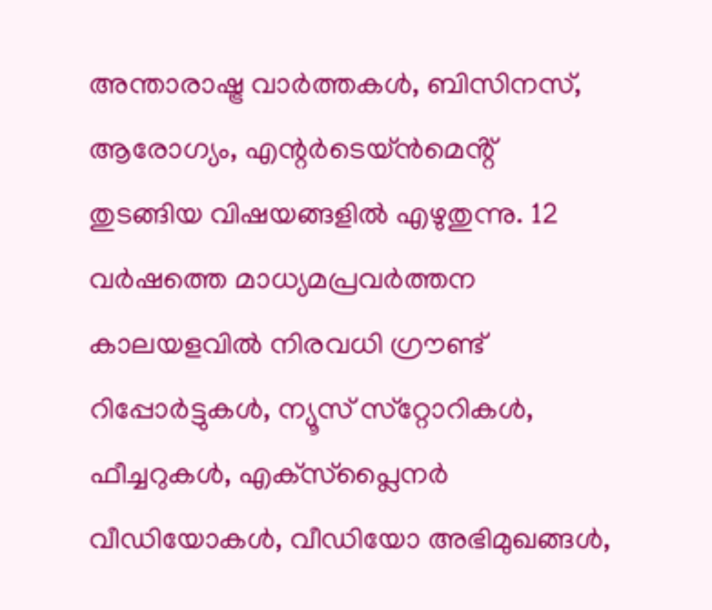അന്താരാഷ്ട്ര വാര്‍ത്തകള്‍, ബിസിനസ്, ആരോഗ്യം, എന്റർടെയ്ൻമെൻ്റ് തുടങ്ങിയ വിഷയങ്ങളില്‍ എഴുതുന്നു. 12 വര്‍ഷത്തെ മാധ്യമപ്രവര്‍ത്തന കാലയളവില്‍ നിരവധി ഗ്രൗണ്ട് റിപ്പോര്‍ട്ടുകള്‍, ന്യൂസ് സ്‌റ്റോറികള്‍, ഫീച്ചറുകള്‍, എക്‌സ്‌പ്ലൈന‍ർ വീഡിയോകൾ, വീഡിയോ അഭിമുഖങ്ങള്‍,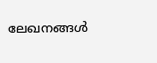ലേഖനങ്ങള്‍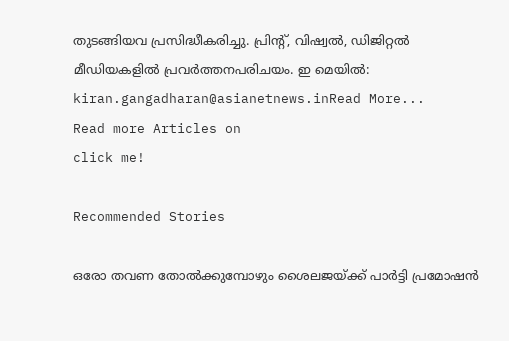തുടങ്ങിയവ പ്രസിദ്ധീകരിച്ചു. പ്രിന്റ്, വിഷ്വല്‍, ഡിജിറ്റല്‍ മീഡിയകളില്‍ പ്രവര്‍ത്തനപരിചയം. ഇ മെയില്‍: kiran.gangadharan@asianetnews.inRead More...
Read more Articles on
click me!

Recommended Stories

ഒരോ തവണ തോൽക്കുമ്പോഴും ശൈലജയ്ക്ക് പാര്‍ട്ടി പ്രമോഷൻ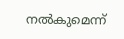നൽകുമെന്ന്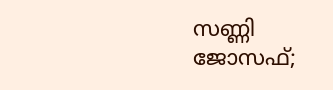സണ്ണി ജോസഫ്;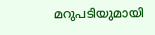മറുപടിയുമായി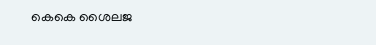കെകെ ശൈലജ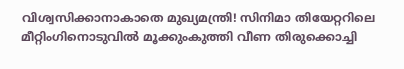വിശ്വസിക്കാനാകാതെ മുഖ്യമന്ത്രി! സിനിമാ തിയേറ്ററിലെ മീറ്റിംഗിനൊടുവിൽ മൂക്കുംകുത്തി വീണ തിരുക്കൊച്ചി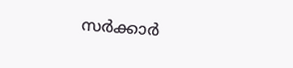സർക്കാർ